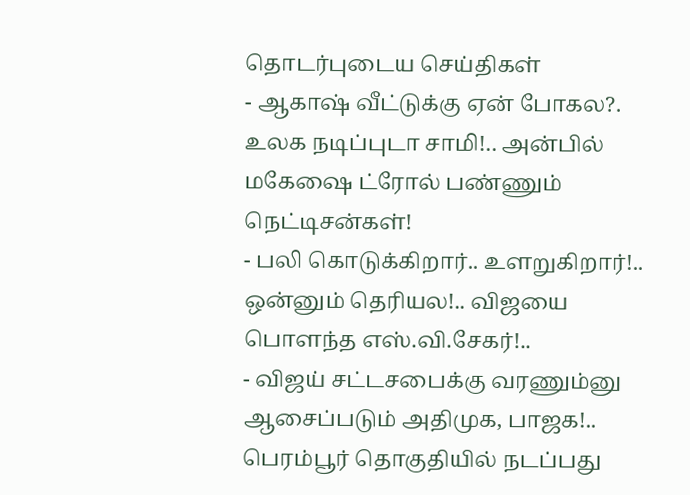தொடர்புடைய செய்திகள்
- ஆகாஷ் வீட்டுக்கு ஏன் போகல?. உலக நடிப்புடா சாமி!.. அன்பில் மகேஷை ட்ரோல் பண்ணும் நெட்டிசன்கள்!
- பலி கொடுக்கிறார்.. உளறுகிறார்!.. ஒன்னும் தெரியல!.. விஜயை பொளந்த எஸ்.வி.சேகர்!..
- விஜய் சட்டசபைக்கு வரணும்னு ஆசைப்படும் அதிமுக, பாஜக!.. பெரம்பூர் தொகுதியில் நடப்பது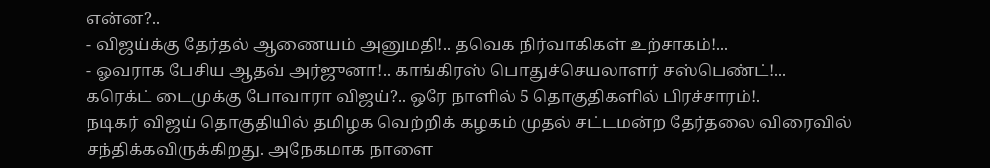என்ன?..
- விஜய்க்கு தேர்தல் ஆணையம் அனுமதி!.. தவெக நிர்வாகிகள் உற்சாகம்!...
- ஓவராக பேசிய ஆதவ் அர்ஜுனா!.. காங்கிரஸ் பொதுச்செயலாளர் சஸ்பெண்ட்!...
கரெக்ட் டைமுக்கு போவாரா விஜய்?.. ஒரே நாளில் 5 தொகுதிகளில் பிரச்சாரம்!.
நடிகர் விஜய் தொகுதியில் தமிழக வெற்றிக் கழகம் முதல் சட்டமன்ற தேர்தலை விரைவில் சந்திக்கவிருக்கிறது. அநேகமாக நாளை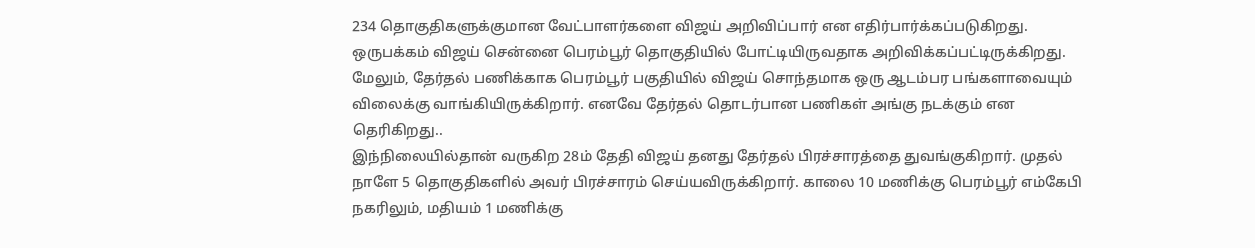234 தொகுதிகளுக்குமான வேட்பாளர்களை விஜய் அறிவிப்பார் என எதிர்பார்க்கப்படுகிறது. ஒருபக்கம் விஜய் சென்னை பெரம்பூர் தொகுதியில் போட்டியிருவதாக அறிவிக்கப்பட்டிருக்கிறது. மேலும், தேர்தல் பணிக்காக பெரம்பூர் பகுதியில் விஜய் சொந்தமாக ஒரு ஆடம்பர பங்களாவையும் விலைக்கு வாங்கியிருக்கிறார். எனவே தேர்தல் தொடர்பான பணிகள் அங்கு நடக்கும் என தெரிகிறது..
இந்நிலையில்தான் வருகிற 28ம் தேதி விஜய் தனது தேர்தல் பிரச்சாரத்தை துவங்குகிறார். முதல் நாளே 5 தொகுதிகளில் அவர் பிரச்சாரம் செய்யவிருக்கிறார். காலை 10 மணிக்கு பெரம்பூர் எம்கேபி நகரிலும், மதியம் 1 மணிக்கு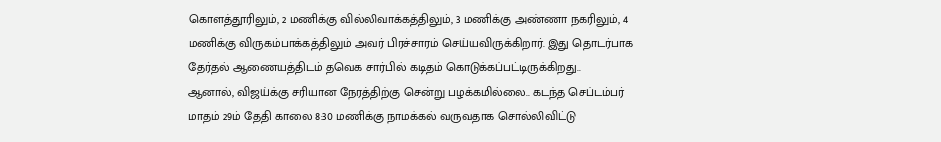கொளத்தூரிலும், 2 மணிக்கு வில்லிவாக்கத்திலும், 3 மணிக்கு அண்ணா நகரிலும், 4 மணிக்கு விருகம்பாக்கத்திலும் அவர் பிரச்சாரம் செய்யவிருக்கிறார். இது தொடர்பாக தேர்தல் ஆணையத்திடம் தவெக சார்பில் கடிதம் கொடுக்கப்பட்டிருக்கிறது..
ஆனால், விஜய்க்கு சரியான நேரத்திற்கு சென்று பழக்கமில்லை.. கடந்த செப்டம்பர் மாதம் 29ம் தேதி காலை 8:30 மணிக்கு நாமக்கல் வருவதாக சொல்லிவிட்டு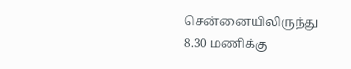சென்னையிலிருந்து 8.30 மணிக்கு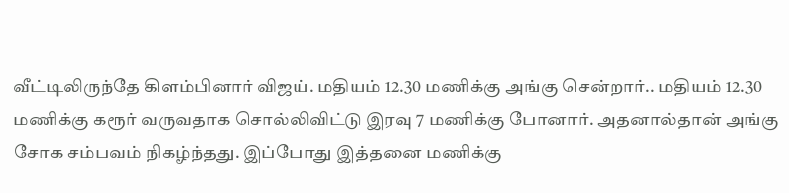வீட்டிலிருந்தே கிளம்பினார் விஜய். மதியம் 12.30 மணிக்கு அங்கு சென்றார்.. மதியம் 12.30 மணிக்கு கரூர் வருவதாக சொல்லிவிட்டு இரவு 7 மணிக்கு போனார். அதனால்தான் அங்கு சோக சம்பவம் நிகழ்ந்தது. இப்போது இத்தனை மணிக்கு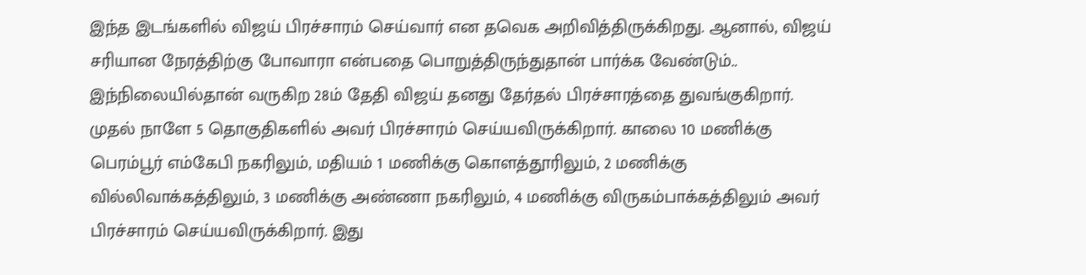இந்த இடங்களில் விஜய் பிரச்சாரம் செய்வார் என தவெக அறிவித்திருக்கிறது. ஆனால், விஜய் சரியான நேரத்திற்கு போவாரா என்பதை பொறுத்திருந்துதான் பார்க்க வேண்டும்..
இந்நிலையில்தான் வருகிற 28ம் தேதி விஜய் தனது தேர்தல் பிரச்சாரத்தை துவங்குகிறார். முதல் நாளே 5 தொகுதிகளில் அவர் பிரச்சாரம் செய்யவிருக்கிறார். காலை 10 மணிக்கு பெரம்பூர் எம்கேபி நகரிலும், மதியம் 1 மணிக்கு கொளத்தூரிலும், 2 மணிக்கு வில்லிவாக்கத்திலும், 3 மணிக்கு அண்ணா நகரிலும், 4 மணிக்கு விருகம்பாக்கத்திலும் அவர் பிரச்சாரம் செய்யவிருக்கிறார். இது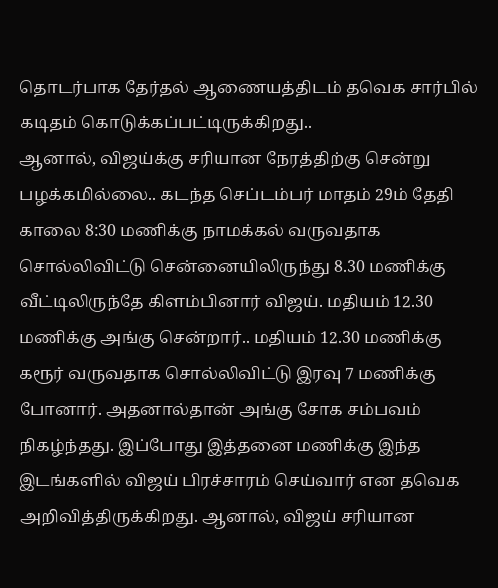தொடர்பாக தேர்தல் ஆணையத்திடம் தவெக சார்பில் கடிதம் கொடுக்கப்பட்டிருக்கிறது..
ஆனால், விஜய்க்கு சரியான நேரத்திற்கு சென்று பழக்கமில்லை.. கடந்த செப்டம்பர் மாதம் 29ம் தேதி காலை 8:30 மணிக்கு நாமக்கல் வருவதாக சொல்லிவிட்டு சென்னையிலிருந்து 8.30 மணிக்கு வீட்டிலிருந்தே கிளம்பினார் விஜய். மதியம் 12.30 மணிக்கு அங்கு சென்றார்.. மதியம் 12.30 மணிக்கு கரூர் வருவதாக சொல்லிவிட்டு இரவு 7 மணிக்கு போனார். அதனால்தான் அங்கு சோக சம்பவம் நிகழ்ந்தது. இப்போது இத்தனை மணிக்கு இந்த இடங்களில் விஜய் பிரச்சாரம் செய்வார் என தவெக அறிவித்திருக்கிறது. ஆனால், விஜய் சரியான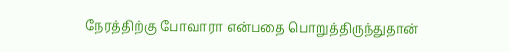நேரத்திற்கு போவாரா என்பதை பொறுத்திருந்துதான்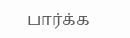பார்க்க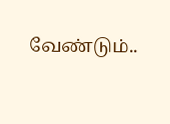வேண்டும்..